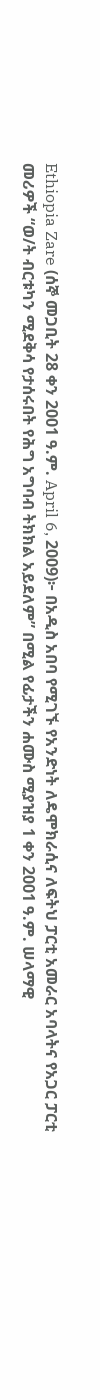Ethiopia Zare (ሰኞ መጋቢት 28 ቀን 2001 ዓ.ም. April 6, 2009)፦ በአዲስ አበባ የሚገኙ የአንድነት ለዴሞክራሲና ለፍትህ ፓርቲ አመራር አባላትና የአጋር ፓርቲ መሪዎች “ወ/ት ብርቱካን ሚደቅሳ የታሰሩበት የሕግ አግባብ ትክክል አይደለም” በሚል የፊታችን ሐሙስ ሚያዝያ 1 ቀን 2001 ዓ.ም. ሠላማዊ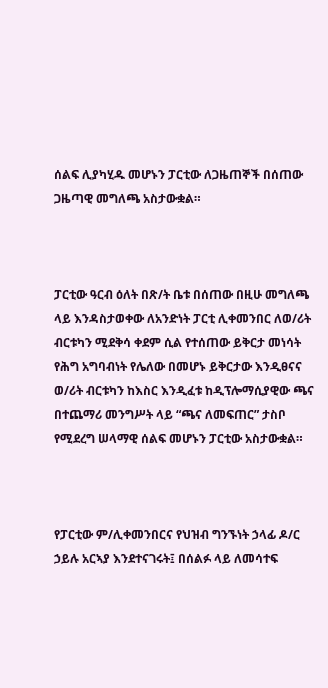ሰልፍ ሊያካሂዱ መሆኑን ፓርቲው ለጋዜጠኞች በሰጠው ጋዜጣዊ መግለጫ አስታውቋል።



ፓርቲው ዓርብ ዕለት በጽ/ት ቤቱ በሰጠው በዚሁ መግለጫ ላይ እንዳስታወቀው ለአንድነት ፓርቲ ሊቀመንበር ለወ/ሪት ብርቱካን ሚደቅሳ ቀደም ሲል የተሰጠው ይቅርታ መነሳት የሕግ አግባብነት የሌለው በመሆኑ ይቅርታው እንዲፀናና ወ/ሪት ብርቱካን ከእስር እንዲፈቱ ከዲፕሎማሲያዊው ጫና በተጨማሪ መንግሥት ላይ “ጫና ለመፍጠር” ታስቦ የሚደረግ ሠላማዊ ሰልፍ መሆኑን ፓርቲው አስታውቋል።



የፓርቲው ም/ሊቀመንበርና የህዝብ ግንኙነት ኃላፊ ዶ/ር ኃይሉ አርኣያ እንደተናገሩት፤ በሰልፉ ላይ ለመሳተፍ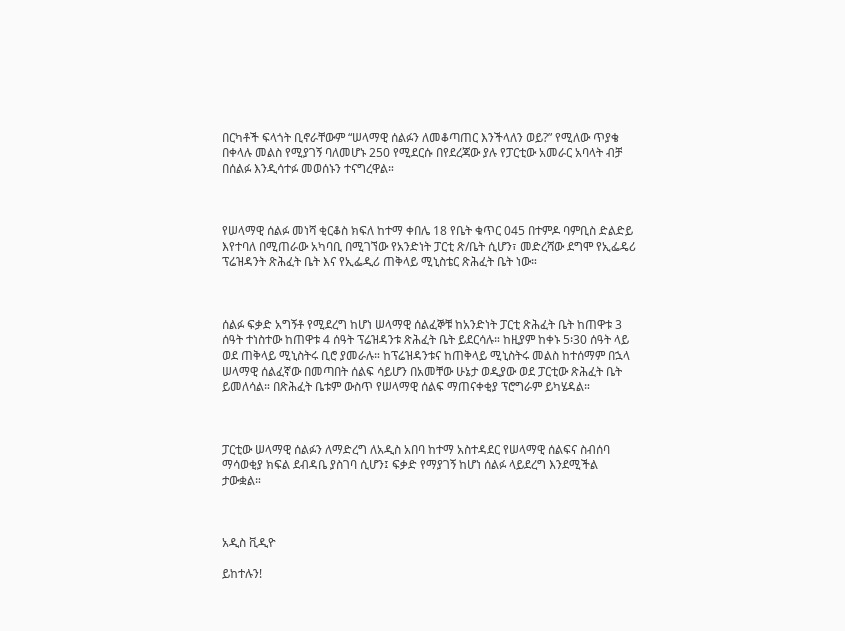በርካቶች ፍላጎት ቢኖራቸውም “ሠላማዊ ሰልፉን ለመቆጣጠር እንችላለን ወይ?” የሚለው ጥያቄ በቀላሉ መልስ የሚያገኝ ባለመሆኑ 250 የሚደርሱ በየደረጃው ያሉ የፓርቲው አመራር አባላት ብቻ በሰልፉ እንዲሳተፉ መወሰኑን ተናግረዋል።



የሠላማዊ ሰልፉ መነሻ ቂርቆስ ክፍለ ከተማ ቀበሌ 18 የቤት ቁጥር 045 በተምዶ ባምቢስ ድልድይ እየተባለ በሚጠራው አካባቢ በሚገኘው የአንድነት ፓርቲ ጽ/ቤት ሲሆን፣ መድረሻው ደግሞ የኢፌዴሪ ፕሬዝዳንት ጽሕፈት ቤት እና የኢፌዲሪ ጠቅላይ ሚኒስቴር ጽሕፈት ቤት ነው።



ሰልፉ ፍቃድ አግኝቶ የሚደረግ ከሆነ ሠላማዊ ሰልፈኞቹ ከአንድነት ፓርቲ ጽሕፈት ቤት ከጠዋቱ 3 ሰዓት ተነስተው ከጠዋቱ 4 ሰዓት ፕሬዝዳንቱ ጽሕፈት ቤት ይደርሳሉ። ከዚያም ከቀኑ 5፡30 ሰዓት ላይ ወደ ጠቅላይ ሚኒስትሩ ቢሮ ያመራሉ። ከፕሬዝዳንቱና ከጠቅላይ ሚኒስትሩ መልስ ከተሰማም በኋላ ሠላማዊ ሰልፈኛው በመጣበት ሰልፍ ሳይሆን በአመቸው ሁኔታ ወዲያው ወደ ፓርቲው ጽሕፈት ቤት ይመለሳል። በጽሕፈት ቤቱም ውስጥ የሠላማዊ ሰልፍ ማጠናቀቂያ ፕሮግራም ይካሄዳል።



ፓርቲው ሠላማዊ ሰልፉን ለማድረግ ለአዲስ አበባ ከተማ አስተዳደር የሠላማዊ ሰልፍና ስብሰባ ማሳወቂያ ክፍል ደብዳቤ ያስገባ ሲሆን፤ ፍቃድ የማያገኝ ከሆነ ሰልፉ ላይደረግ እንደሚችል ታውቋል።



አዲስ ቪዲዮ

ይከተሉን!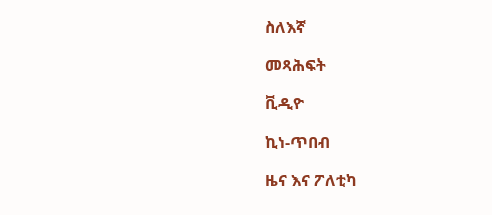ስለእኛ

መጻሕፍት

ቪዲዮ

ኪነ-ጥበብ

ዜና እና ፖለቲካ